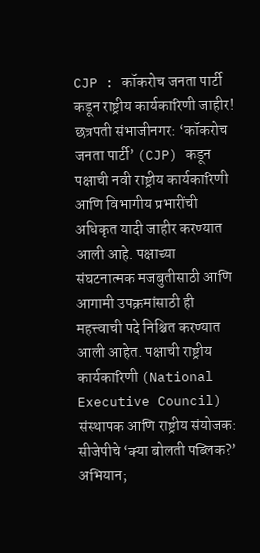CJP : कॉकरोच जनता पार्टी कडून राष्ट्रीय कार्यकारिणी जाहीर!
छत्रपती संभाजीनगर: ‘कॉकरोच जनता पार्टी’ (CJP) कडून पक्षाची नवी राष्ट्रीय कार्यकारिणी आणि विभागीय प्रभारींची अधिकृत यादी जाहीर करण्यात आली आहे. पक्षाच्या संघटनात्मक मजबुतीसाठी आणि आगामी उपक्रमांसाठी ही महत्त्वाची पदे निश्चित करण्यात आली आहेत. पक्षाची राष्ट्रीय कार्यकारिणी (National Executive Council) संस्थापक आणि राष्ट्रीय संयोजक:
सीजेपीचे ‘क्या बोलती पब्लिक?’ अभियान;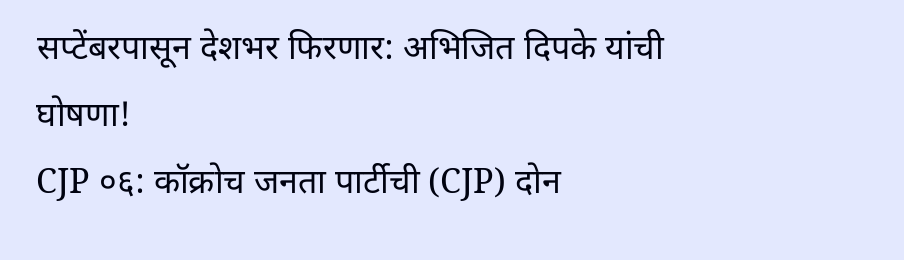सप्टेंबरपासून देशभर फिरणार: अभिजित दिपके यांची घोषणा!
CJP ०६: कॉक्रोच जनता पार्टीची (CJP) दोन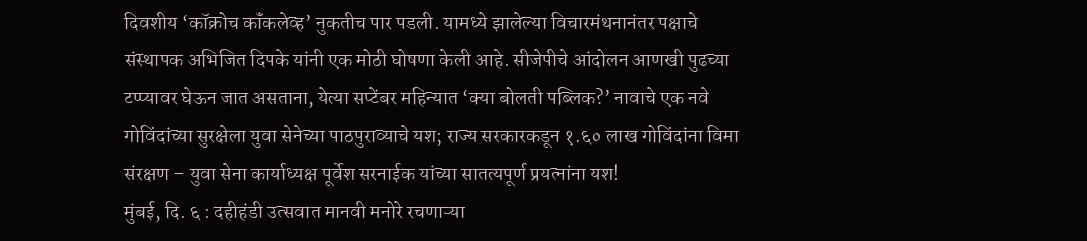दिवशीय ‘कॉक्रोच कॉंकलेव्ह’ नुकतीच पार पडली. यामध्ये झालेल्या विचारमंथनानंतर पक्षाचे संस्थापक अभिजित दिपके यांनी एक मोठी घोषणा केली आहे. सीजेपीचे आंदोलन आणखी पुढच्या टप्प्यावर घेऊन जात असताना, येत्या सप्टेंबर महिन्यात ‘क्या बोलती पब्लिक?’ नावाचे एक नवे
गोविंदांच्या सुरक्षेला युवा सेनेच्या पाठपुराव्याचे यश; राज्य सरकारकडून १.६० लाख गोविंदांना विमा संरक्षण – युवा सेना कार्याध्यक्ष पूर्वेश सरनाईक यांच्या सातत्यपूर्ण प्रयत्नांना यश!
मुंबई, दि. ६ : दहीहंडी उत्सवात मानवी मनोरे रचणाऱ्या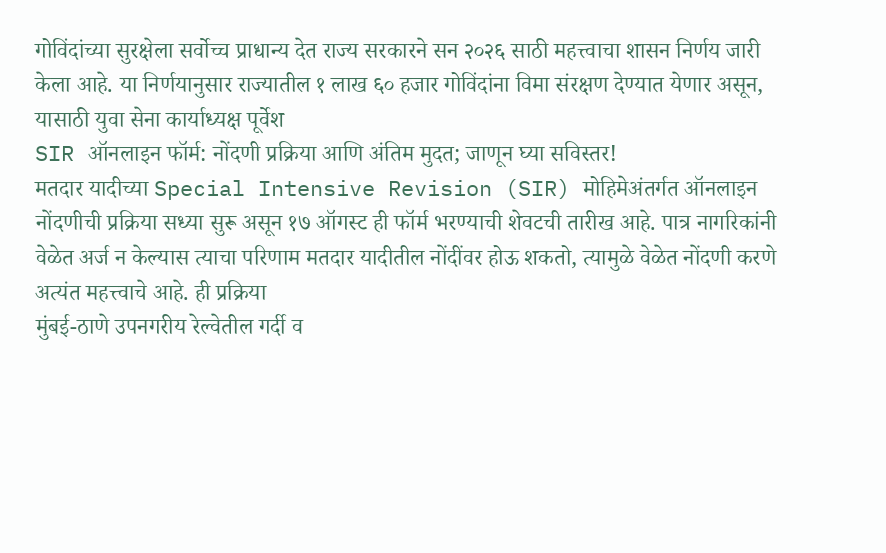गोविंदांच्या सुरक्षेला सर्वोच्च प्राधान्य देत राज्य सरकारने सन २०२६ साठी महत्त्वाचा शासन निर्णय जारी केला आहे. या निर्णयानुसार राज्यातील १ लाख ६० हजार गोविंदांना विमा संरक्षण देण्यात येणार असून, यासाठी युवा सेना कार्याध्यक्ष पूर्वेश
SIR ऑनलाइन फॉर्म: नोंदणी प्रक्रिया आणि अंतिम मुदत; जाणून घ्या सविस्तर!
मतदार यादीच्या Special Intensive Revision (SIR) मोहिमेअंतर्गत ऑनलाइन नोंदणीची प्रक्रिया सध्या सुरू असून १७ ऑगस्ट ही फॉर्म भरण्याची शेवटची तारीख आहे. पात्र नागरिकांनी वेळेत अर्ज न केल्यास त्याचा परिणाम मतदार यादीतील नोंदींवर होऊ शकतो, त्यामुळे वेळेत नोंदणी करणे अत्यंत महत्त्वाचे आहे. ही प्रक्रिया
मुंबई-ठाणे उपनगरीय रेल्वेतील गर्दी व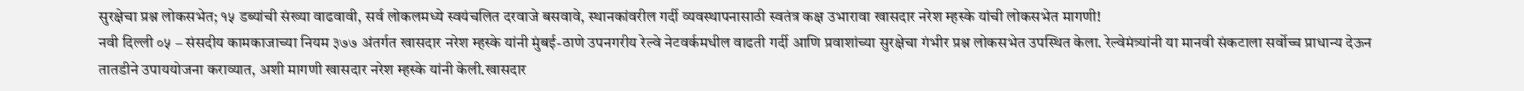सुरक्षेचा प्रश्न लोकसभेत; १५ डब्यांची संख्या वाढवावी, सर्व लोकलमध्ये स्वयंचलित दरवाजे बसवावे, स्थानकांवरील गर्दी व्यवस्थापनासाठी स्वतंत्र कक्ष उभारावा खासदार नरेश म्हस्के यांची लोकसभेत मागणी!
नवी दिल्ली ०५ – संसदीय कामकाजाच्या नियम ३७७ अंतर्गत खासदार नरेश म्हस्के यांनी मुंबई-ठाणे उपनगरीय रेल्वे नेटवर्कमधील वाढती गर्दी आणि प्रवाशांच्या सुरक्षेचा गंभीर प्रश्न लोकसभेत उपस्थित केला. रेल्वेमंत्र्यांनी या मानवी संकटाला सर्वोच्च प्राधान्य देऊन तातडीने उपाययोजना कराव्यात, अशी मागणी खासदार नरेश म्हस्के यांनी केली.खासदार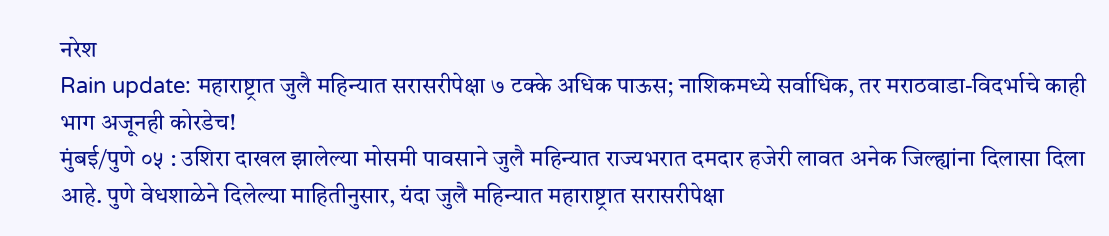नरेश
Rain update: महाराष्ट्रात जुलै महिन्यात सरासरीपेक्षा ७ टक्के अधिक पाऊस; नाशिकमध्ये सर्वाधिक, तर मराठवाडा-विदर्भाचे काही भाग अजूनही कोरडेच!
मुंबई/पुणे ०५ : उशिरा दाखल झालेल्या मोसमी पावसाने जुलै महिन्यात राज्यभरात दमदार हजेरी लावत अनेक जिल्ह्यांना दिलासा दिला आहे. पुणे वेधशाळेने दिलेल्या माहितीनुसार, यंदा जुलै महिन्यात महाराष्ट्रात सरासरीपेक्षा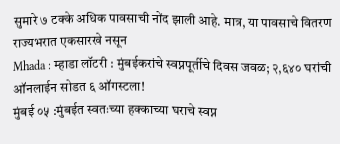सुमारे ७ टक्के अधिक पावसाची नोंद झाली आहे. मात्र, या पावसाचे वितरण राज्यभरात एकसारखे नसून
Mhada : म्हाडा लॉटरी : मुंबईकरांचे स्वप्नपूर्तीचे दिवस जवळ; २,६४० घरांची ऑनलाईन सोडत ६ ऑगस्टला!
मुंबई ०५ :मुंबईत स्वतःच्या हक्काच्या घराचे स्वप्न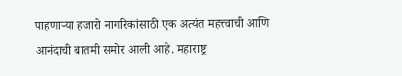पाहणाऱ्या हजारो नागरिकांसाठी एक अत्यंत महत्त्वाची आणि आनंदाची बातमी समोर आली आहे. महाराष्ट्र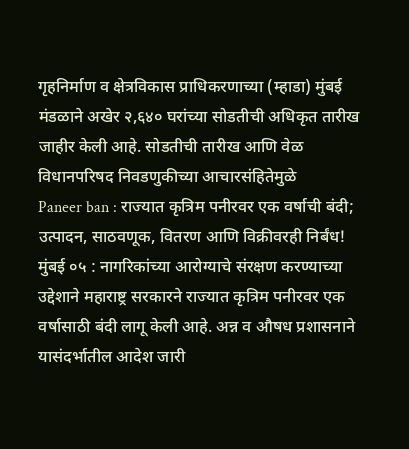गृहनिर्माण व क्षेत्रविकास प्राधिकरणाच्या (म्हाडा) मुंबई मंडळाने अखेर २,६४० घरांच्या सोडतीची अधिकृत तारीख जाहीर केली आहे. सोडतीची तारीख आणि वेळ विधानपरिषद निवडणुकीच्या आचारसंहितेमुळे
Paneer ban : राज्यात कृत्रिम पनीरवर एक वर्षाची बंदी; उत्पादन, साठवणूक, वितरण आणि विक्रीवरही निर्बंध!
मुंबई ०५ : नागरिकांच्या आरोग्याचे संरक्षण करण्याच्या उद्देशाने महाराष्ट्र सरकारने राज्यात कृत्रिम पनीरवर एक वर्षासाठी बंदी लागू केली आहे. अन्न व औषध प्रशासनाने यासंदर्भातील आदेश जारी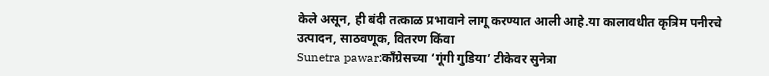केले असून, ही बंदी तत्काळ प्रभावाने लागू करण्यात आली आहे.या कालावधीत कृत्रिम पनीरचे उत्पादन, साठवणूक, वितरण किंवा
Sunetra pawar:काँग्रेसच्या ‘गूंगी गुडिया’ टीकेवर सुनेत्रा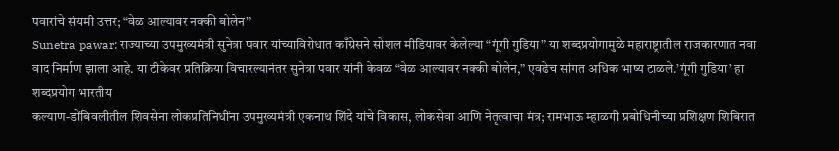पवारांचे संयमी उत्तर; “वेळ आल्यावर नक्की बोलेन”
Sunetra pawar: राज्याच्या उपमुख्यमंत्री सुनेत्रा पवार यांच्याविरोधात काँग्रेसने सोशल मीडियावर केलेल्या “गूंगी गुडिया” या शब्दप्रयोगामुळे महाराष्ट्रातील राजकारणात नवा वाद निर्माण झाला आहे. या टीकेवर प्रतिक्रिया विचारल्यानंतर सुनेत्रा पवार यांनी केवळ “वेळ आल्यावर नक्की बोलेन,” एवढेच सांगत अधिक भाष्य टाळले.’गूंगी गुडिया’ हा शब्दप्रयोग भारतीय
कल्याण-डोंबिवलीतील शिवसेना लोकप्रतिनिधींना उपमुख्यमंत्री एकनाथ शिंदे यांचे विकास, लोकसेवा आणि नेतृत्वाचा मंत्र; रामभाऊ म्हाळगी प्रबोधिनीच्या प्रशिक्षण शिबिरात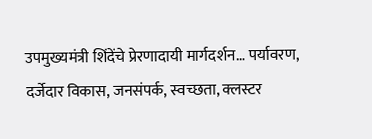उपमुख्यमंत्री शिंदेंचे प्रेरणादायी मार्गदर्शन… पर्यावरण, दर्जेदार विकास, जनसंपर्क, स्वच्छता, क्लस्टर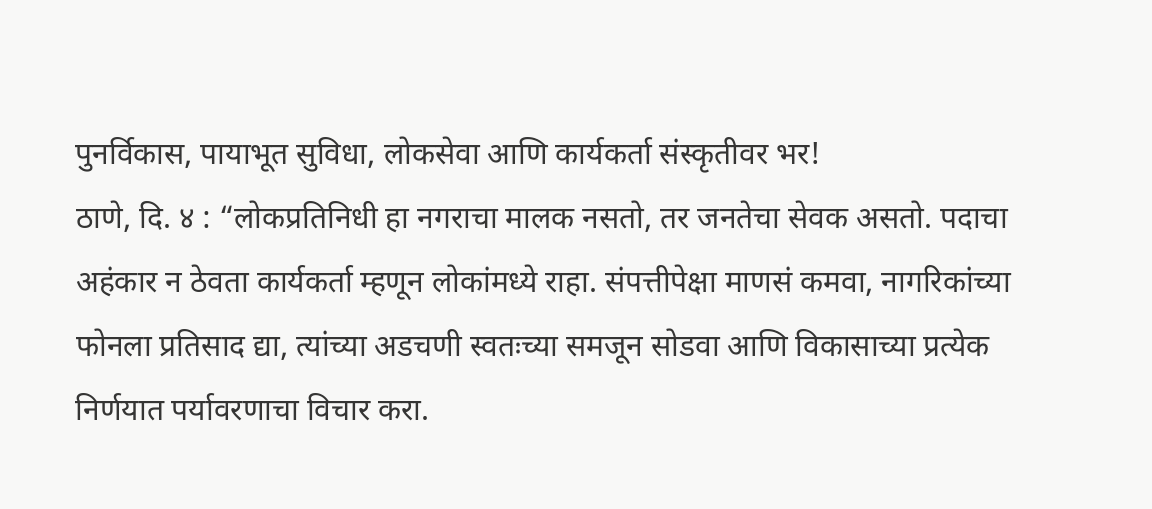पुनर्विकास, पायाभूत सुविधा, लोकसेवा आणि कार्यकर्ता संस्कृतीवर भर!
ठाणे, दि. ४ : “लोकप्रतिनिधी हा नगराचा मालक नसतो, तर जनतेचा सेवक असतो. पदाचा अहंकार न ठेवता कार्यकर्ता म्हणून लोकांमध्ये राहा. संपत्तीपेक्षा माणसं कमवा, नागरिकांच्या फोनला प्रतिसाद द्या, त्यांच्या अडचणी स्वतःच्या समजून सोडवा आणि विकासाच्या प्रत्येक निर्णयात पर्यावरणाचा विचार करा.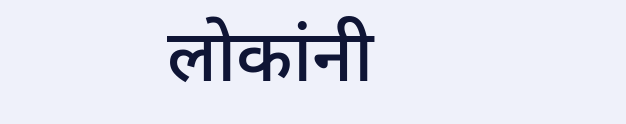लोकांनी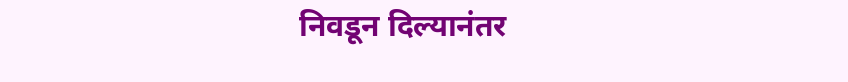निवडून दिल्यानंतर